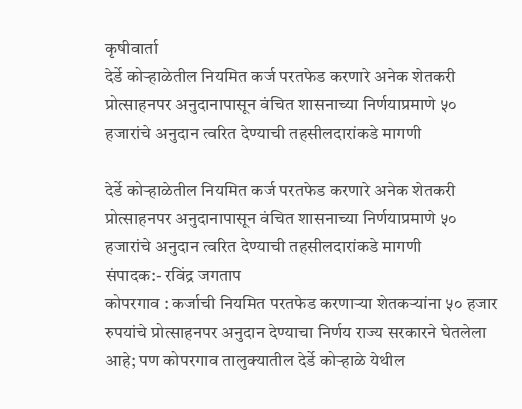कृषीवार्ता
देर्डे कोऱ्हाळेतील नियमित कर्ज परतफेड करणारे अनेक शेतकरी प्रोत्साहनपर अनुदानापासून वंचित शासनाच्या निर्णयाप्रमाणे ५० हजारांचे अनुदान त्वरित देण्याची तहसीलदारांकडे मागणी

देर्डे कोऱ्हाळेतील नियमित कर्ज परतफेड करणारे अनेक शेतकरी प्रोत्साहनपर अनुदानापासून वंचित शासनाच्या निर्णयाप्रमाणे ५० हजारांचे अनुदान त्वरित देण्याची तहसीलदारांकडे मागणी
संपादक:- रविंद्र जगताप
कोपरगाव : कर्जाची नियमित परतफेड करणाऱ्या शेतकऱ्यांना ५० हजार रुपयांचे प्रोत्साहनपर अनुदान देण्याचा निर्णय राज्य सरकारने घेतलेला आहे; पण कोपरगाव तालुक्यातील देर्डे कोऱ्हाळे येथील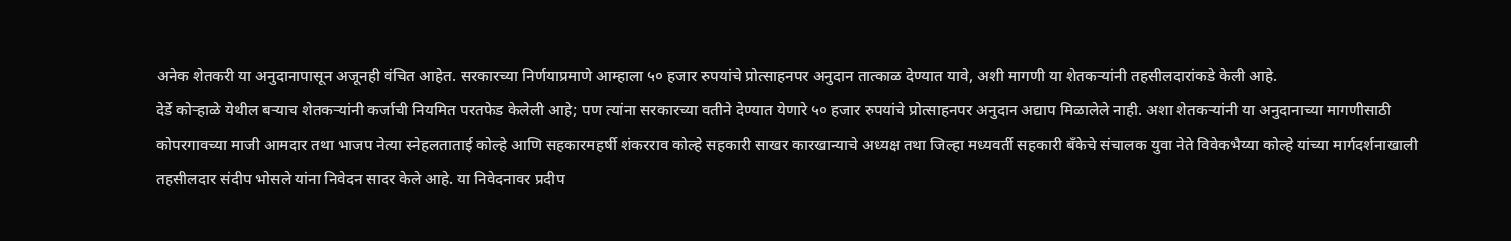अनेक शेतकरी या अनुदानापासून अजूनही वंचित आहेत. सरकारच्या निर्णयाप्रमाणे आम्हाला ५० हजार रुपयांचे प्रोत्साहनपर अनुदान तात्काळ देण्यात यावे, अशी मागणी या शेतकऱ्यांनी तहसीलदारांकडे केली आहे.
देर्डे कोऱ्हाळे येथील बऱ्याच शेतकऱ्यांनी कर्जाची नियमित परतफेड केलेली आहे; पण त्यांना सरकारच्या वतीने देण्यात येणारे ५० हजार रुपयांचे प्रोत्साहनपर अनुदान अद्याप मिळालेले नाही. अशा शेतकऱ्यांनी या अनुदानाच्या मागणीसाठी कोपरगावच्या माजी आमदार तथा भाजप नेत्या स्नेहलताताई कोल्हे आणि सहकारमहर्षी शंकरराव कोल्हे सहकारी साखर कारखान्याचे अध्यक्ष तथा जिल्हा मध्यवर्ती सहकारी बँकेचे संचालक युवा नेते विवेकभैय्या कोल्हे यांच्या मार्गदर्शनाखाली तहसीलदार संदीप भोसले यांना निवेदन सादर केले आहे. या निवेदनावर प्रदीप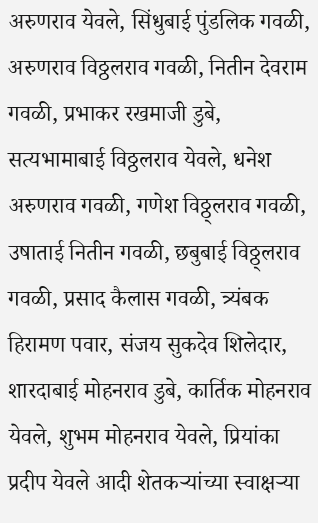अरुणराव येवले, सिंधुबाई पुंडलिक गवळी, अरुणराव विठ्ठलराव गवळी, नितीन देवराम गवळी, प्रभाकर रखमाजी डुबे, सत्यभामाबाई विठ्ठलराव येवले, धनेश अरुणराव गवळी, गणेश विठ्ठ्लराव गवळी, उषाताई नितीन गवळी, छबुबाई विठ्ठ्लराव गवळी, प्रसाद कैलास गवळी, त्र्यंबक हिरामण पवार, संजय सुकदेव शिलेदार, शारदाबाई मोहनराव डुबे, कार्तिक मोहनराव येवले, शुभम मोहनराव येवले, प्रियांका प्रदीप येवले आदी शेतकऱ्यांच्या स्वाक्षऱ्या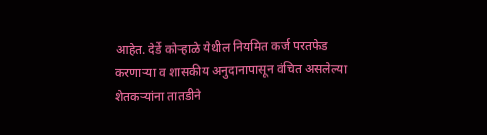आहेत. देर्डे कोऱ्हाळे येथील नियमित कर्ज परतफेड करणाऱ्या व शासकीय अनुदानापासून वंचित असलेल्या शेतकऱ्यांना तातडीने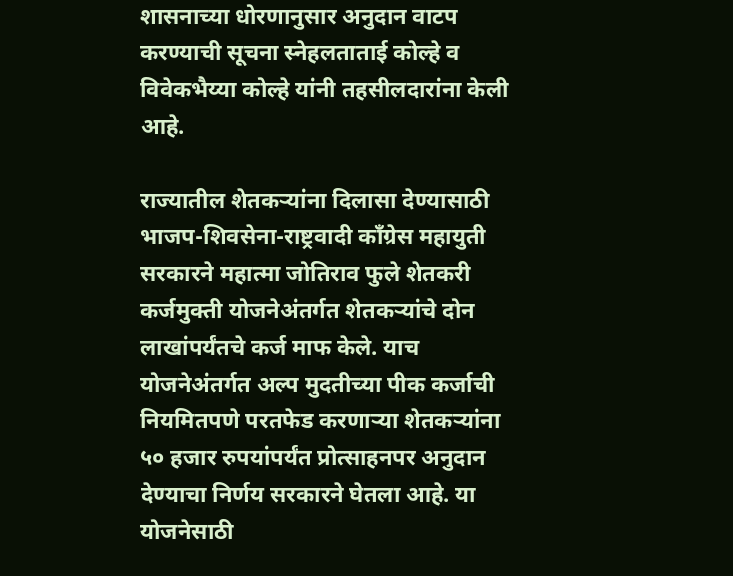शासनाच्या धोरणानुसार अनुदान वाटप करण्याची सूचना स्नेहलताताई कोल्हे व विवेकभैय्या कोल्हे यांनी तहसीलदारांना केली आहे.

राज्यातील शेतकऱ्यांना दिलासा देण्यासाठी भाजप-शिवसेना-राष्ट्रवादी काँग्रेस महायुती सरकारने महात्मा जोतिराव फुले शेतकरी कर्जमुक्ती योजनेअंतर्गत शेतकऱ्यांचे दोन लाखांपर्यंतचे कर्ज माफ केले. याच योजनेअंतर्गत अल्प मुदतीच्या पीक कर्जाची नियमितपणे परतफेड करणाऱ्या शेतकऱ्यांना ५० हजार रुपयांपर्यंत प्रोत्साहनपर अनुदान देण्याचा निर्णय सरकारने घेतला आहे. या योजनेसाठी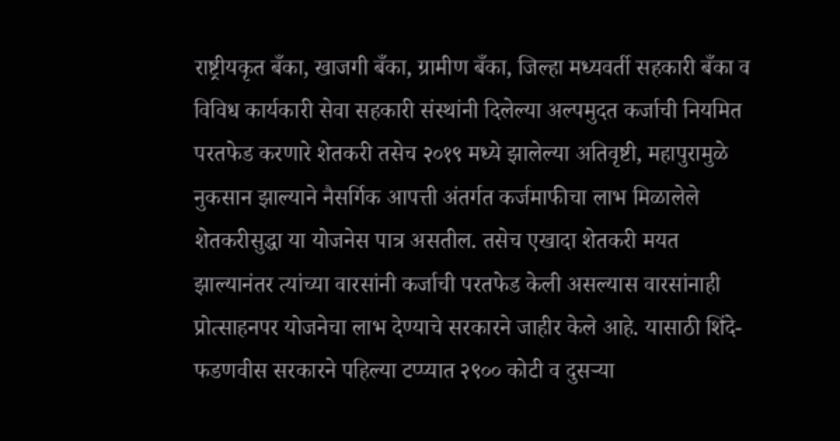राष्ट्रीयकृत बँका, खाजगी बँका, ग्रामीण बँका, जिल्हा मध्यवर्ती सहकारी बँका व विविध कार्यकारी सेवा सहकारी संस्थांनी दिलेल्या अल्पमुदत कर्जाची नियमित परतफेड करणारे शेतकरी तसेच २०१९ मध्ये झालेल्या अतिवृष्टी, महापुरामुळे नुकसान झाल्याने नैसर्गिक आपत्ती अंतर्गत कर्जमाफीचा लाभ मिळालेले शेतकरीसुद्धा या योजनेस पात्र असतील. तसेच एखादा शेतकरी मयत झाल्यानंतर त्यांच्या वारसांनी कर्जाची परतफेड केली असल्यास वारसांनाही प्रोत्साहनपर योजनेचा लाभ देण्याचे सरकारने जाहीर केले आहे. यासाठी शिंदे-फडणवीस सरकारने पहिल्या टप्प्यात २९०० कोटी व दुसऱ्या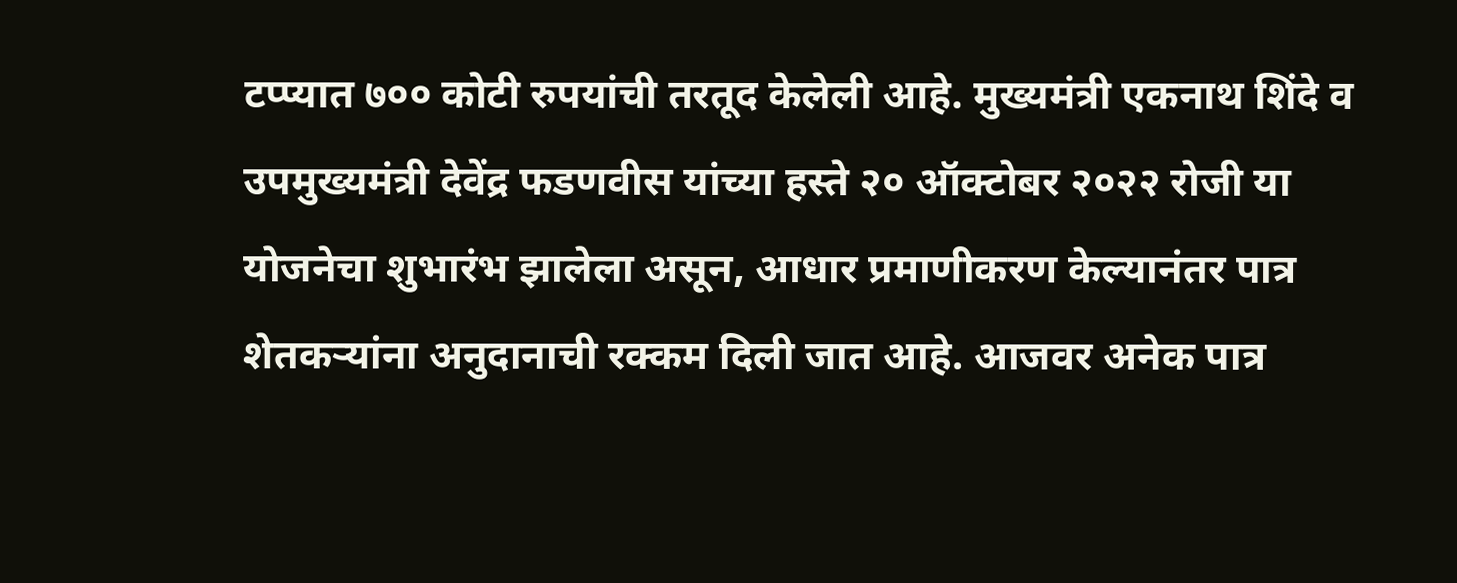टप्प्यात ७०० कोटी रुपयांची तरतूद केलेली आहे. मुख्यमंत्री एकनाथ शिंदे व उपमुख्यमंत्री देवेंद्र फडणवीस यांच्या हस्ते २० ऑक्टोबर २०२२ रोजी या योजनेचा शुभारंभ झालेला असून, आधार प्रमाणीकरण केल्यानंतर पात्र शेतकऱ्यांना अनुदानाची रक्कम दिली जात आहे. आजवर अनेक पात्र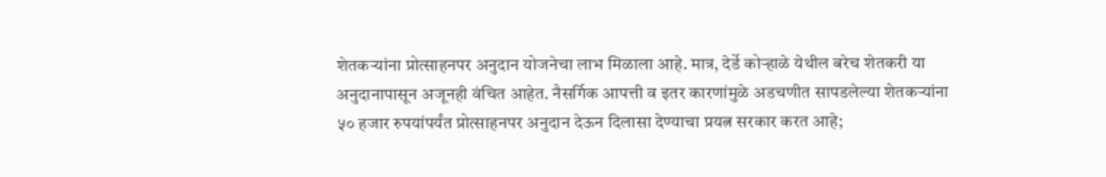शेतकऱ्यांना प्रोत्साहनपर अनुदान योजनेचा लाभ मिळाला आहे. मात्र, देर्डे कोऱ्हाळे येथील बरेच शेतकरी या अनुदानापासून अजूनही वंचित आहेत. नैसर्गिक आपत्ती व इतर कारणांमुळे अडचणीत सापडलेल्या शेतकऱ्यांना ५० हजार रुपयांपर्यंत प्रोत्साहनपर अनुदान देऊन दिलासा देण्याचा प्रयत्न सरकार करत आहे;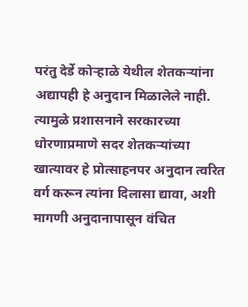परंतु देर्डे कोऱ्हाळे येथील शेतकऱ्यांना अद्यापही हे अनुदान मिळालेले नाही. त्यामुळे प्रशासनाने सरकारच्या धोरणाप्रमाणे सदर शेतकऱ्यांच्या खात्यावर हे प्रोत्साहनपर अनुदान त्वरित वर्ग करून त्यांना दिलासा द्यावा, अशी मागणी अनुदानापासून वंचित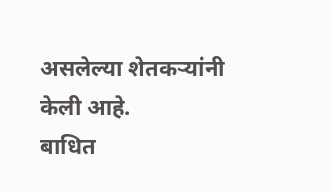असलेल्या शेतकऱ्यांनी केली आहे.
बाधित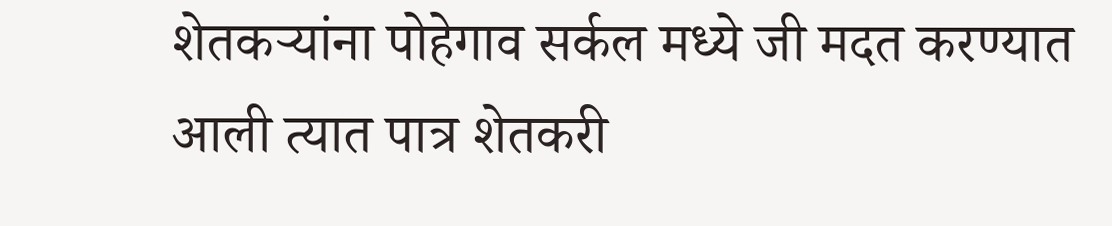शेतकऱ्यांना पोहेगाव सर्कल मध्ये जी मदत करण्यात आली त्यात पात्र शेतकरी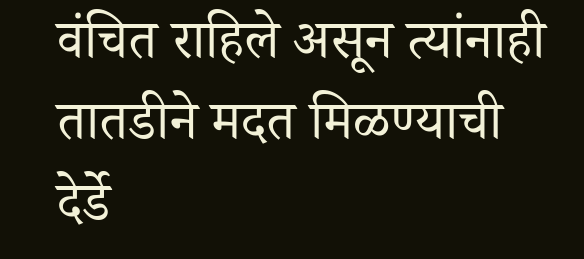वंचित राहिले असून त्यांनाही तातडीने मदत मिळण्याची देर्डे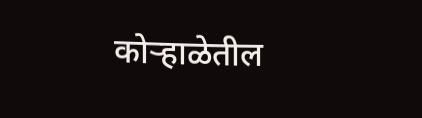कोऱ्हाळेतील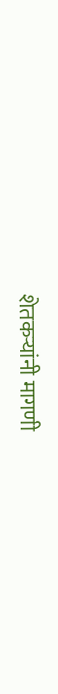शेतकऱ्यांनी मागणी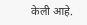केली आहे.